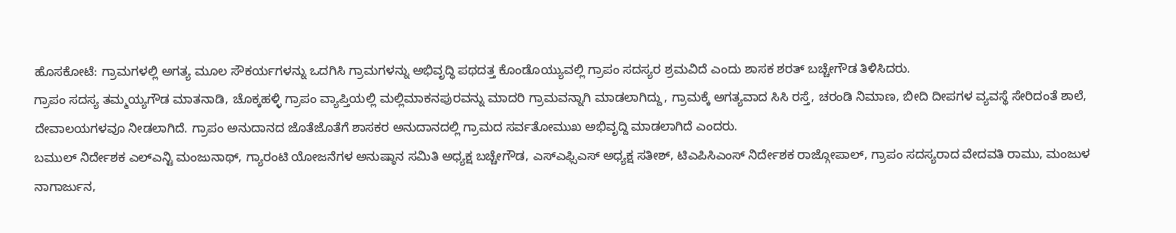ಹೊಸಕೋಟೆ: ಗ್ರಾಮಗಳಲ್ಲಿ ಅಗತ್ಯ ಮೂಲ ಸೌಕರ್ಯಗಳನ್ನು ಒದಗಿಸಿ ಗ್ರಾಮಗಳನ್ನು ಅಭಿವೃದ್ಧಿ ಪಥದತ್ತ ಕೊಂಡೊಯ್ಯುವಲ್ಲಿ ಗ್ರಾಪಂ ಸದಸ್ಯರ ಶ್ರಮವಿದೆ ಎಂದು ಶಾಸಕ ಶರತ್ ಬಚ್ಚೇಗೌಡ ತಿಳಿಸಿದರು.
ಗ್ರಾಪಂ ಸದಸ್ಯ ತಮ್ಮಯ್ಯಗೌಡ ಮಾತನಾಡಿ, ಚೊಕ್ಕಹಳ್ಳಿ ಗ್ರಾಪಂ ವ್ಯಾಪ್ತಿಯಲ್ಲಿ ಮಲ್ಲಿಮಾಕನಪುರವನ್ನು ಮಾದರಿ ಗ್ರಾಮವನ್ನಾಗಿ ಮಾಡಲಾಗಿದ್ದು, ಗ್ರಾಮಕ್ಕೆ ಅಗತ್ಯವಾದ ಸಿಸಿ ರಸ್ತೆ, ಚರಂಡಿ ನಿಮಾಣ, ಬೀದಿ ದೀಪಗಳ ವ್ಯವಸ್ಥೆ ಸೇರಿದಂತೆ ಶಾಲೆ, ದೇವಾಲಯಗಳವೂ ನೀಡಲಾಗಿದೆ. ಗ್ರಾಪಂ ಅನುದಾನದ ಜೊತೆಜೊತೆಗೆ ಶಾಸಕರ ಅನುದಾನದಲ್ಲಿ ಗ್ರಾಮದ ಸರ್ವತೋಮುಖ ಅಭಿವೃದ್ದಿ ಮಾಡಲಾಗಿದೆ ಎಂದರು.
ಬಮುಲ್ ನಿರ್ದೇಶಕ ಎಲ್ಎನ್ಟಿ ಮಂಜುನಾಥ್, ಗ್ಯಾರಂಟಿ ಯೋಜನೆಗಳ ಅನುಷ್ಠಾನ ಸಮಿತಿ ಅಧ್ಯಕ್ಷ ಬಚ್ಚೇಗೌಡ, ಎಸ್ಎಫ್ಸಿಎಸ್ ಅಧ್ಯಕ್ಷ ಸತೀಶ್, ಟಿಎಪಿಸಿಎಂಸ್ ನಿರ್ದೇಶಕ ರಾಜ್ಗೋಪಾಲ್, ಗ್ರಾಪಂ ಸದಸ್ಯರಾದ ವೇದವತಿ ರಾಮು, ಮಂಜುಳ ನಾಗಾರ್ಜುನ,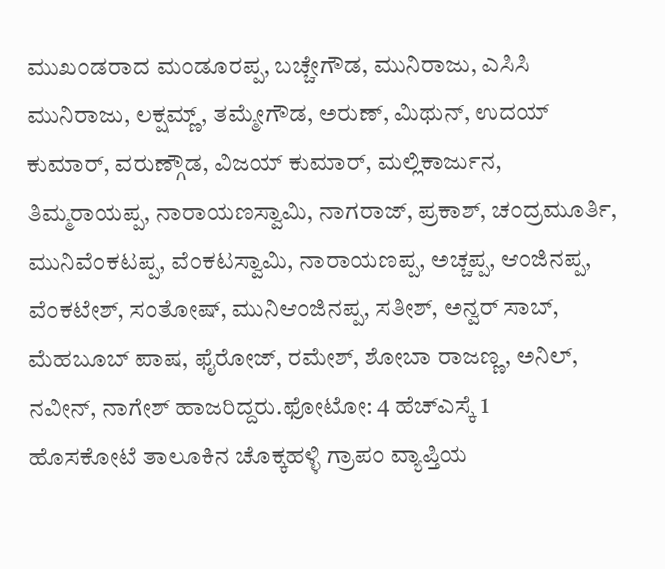ಮುಖಂಡರಾದ ಮಂಡೂರಪ್ಪ, ಬಚ್ಚೇಗೌಡ, ಮುನಿರಾಜು, ಎಸಿಸಿ ಮುನಿರಾಜು, ಲಕ್ಷಮ್ಣ್, ತಮ್ಮೇಗೌಡ, ಅರುಣ್, ಮಿಥುನ್, ಉದಯ್ ಕುಮಾರ್, ವರುಣ್ಗೌಡ, ವಿಜಯ್ ಕುಮಾರ್, ಮಲ್ಲಿಕಾರ್ಜುನ, ತಿಮ್ಮರಾಯಪ್ಪ, ನಾರಾಯಣಸ್ವಾಮಿ, ನಾಗರಾಜ್, ಪ್ರಕಾಶ್, ಚಂದ್ರಮೂರ್ತಿ, ಮುನಿವೆಂಕಟಪ್ಪ, ವೆಂಕಟಸ್ವಾಮಿ, ನಾರಾಯಣಪ್ಪ, ಅಚ್ಚಪ್ಪ, ಆಂಜಿನಪ್ಪ, ವೆಂಕಟೇಶ್, ಸಂತೋಷ್, ಮುನಿಆಂಜಿನಪ್ಪ, ಸತೀಶ್, ಅನ್ವರ್ ಸಾಬ್, ಮೆಹಬೂಬ್ ಪಾಷ, ಫೈರೋಜ್, ರಮೇಶ್, ಶೋಬಾ ರಾಜಣ್ಣ, ಅನಿಲ್, ನವೀನ್, ನಾಗೇಶ್ ಹಾಜರಿದ್ದರು.ಫೋಟೋ: 4 ಹೆಚ್ಎಸ್ಕೆ 1
ಹೊಸಕೋಟೆ ತಾಲೂಕಿನ ಚೊಕ್ಕಹಳ್ಳಿ ಗ್ರಾಪಂ ವ್ಯಾಪ್ತಿಯ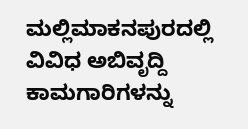ಮಲ್ಲಿಮಾಕನಪುರದಲ್ಲಿ ವಿವಿಧ ಅಬಿವೃದ್ದಿ ಕಾಮಗಾರಿಗಳನ್ನು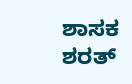ಶಾಸಕ ಶರತ್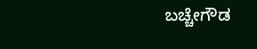ಬಚ್ಚೇಗೌಡ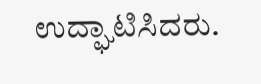ಉದ್ಘಾಟಿಸಿದರು.